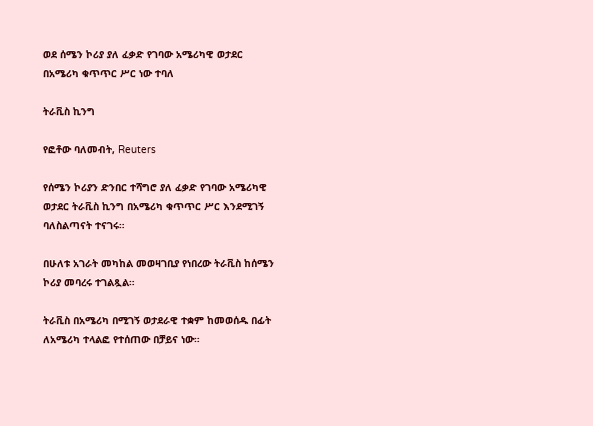ወደ ሰሜን ኮሪያ ያለ ፈቃድ የገባው አሜሪካዊ ወታደር በአሜሪካ ቁጥጥር ሥር ነው ተባለ

ትራቪስ ኪንግ

የፎቶው ባለመብት, Reuters

የሰሜን ኮሪያን ድንበር ተሻግሮ ያለ ፈቃድ የገባው አሜሪካዊ ወታደር ትራቪስ ኪንግ በአሜሪካ ቁጥጥር ሥር እንደሚገኝ ባለስልጣናት ተናገሩ።

በሁለቱ አገራት መካከል መወዛገቢያ የነበረው ትራቪስ ከሰሜን ኮሪያ መባረሩ ተገልጿል።

ትራቪስ በአሜሪካ በሚገኝ ወታደራዊ ተቋም ከመወሰዱ በፊት ለአሜሪካ ተላልፎ የተሰጠው በቻይና ነው።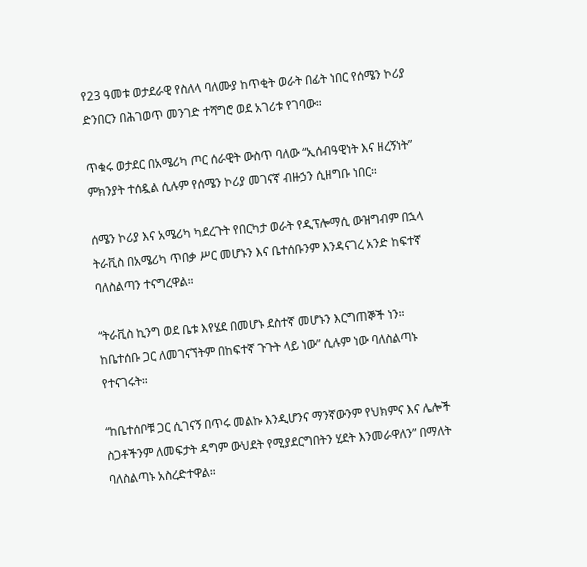የ23 ዓመቱ ወታደራዊ የስለላ ባለሙያ ከጥቂት ወራት በፊት ነበር የሰሜን ኮሪያ ድንበርን በሕገወጥ መንገድ ተሻግሮ ወደ አገሪቱ የገባው።

ጥቁሩ ወታደር በአሜሪካ ጦር ሰራዊት ውስጥ ባለው “ኢሰብዓዊነት እና ዘረኝነት” ምክንያት ተሰዷል ሲሉም የሰሜን ኮሪያ መገናኛ ብዙኃን ሲዘግቡ ነበር።

ሰሜን ኮሪያ እና አሜሪካ ካደረጉት የበርካታ ወራት የዲፕሎማሲ ውዝግብም በኋላ ትራቪስ በአሜሪካ ጥበቃ ሥር መሆኑን እና ቤተሰቡንም እንዳናገረ አንድ ከፍተኛ ባለስልጣን ተናግረዋል።

“ትራቪስ ኪንግ ወደ ቤቱ እየሄደ በመሆኑ ደስተኛ መሆኑን እርግጠኞች ነን። ከቤተሰቡ ጋር ለመገናኘትም በከፍተኛ ጉጉት ላይ ነው” ሲሉም ነው ባለስልጣኑ የተናገሩት።

“ከቤተሰቦቹ ጋር ሲገናኝ በጥሩ መልኩ እንዲሆንና ማንኛውንም የህክምና እና ሌሎች ስጋቶችንም ለመፍታት ዳግም ውህደት የሚያደርግበትን ሂደት እንመራዋለን” በማለት ባለስልጣኑ አስረድተዋል።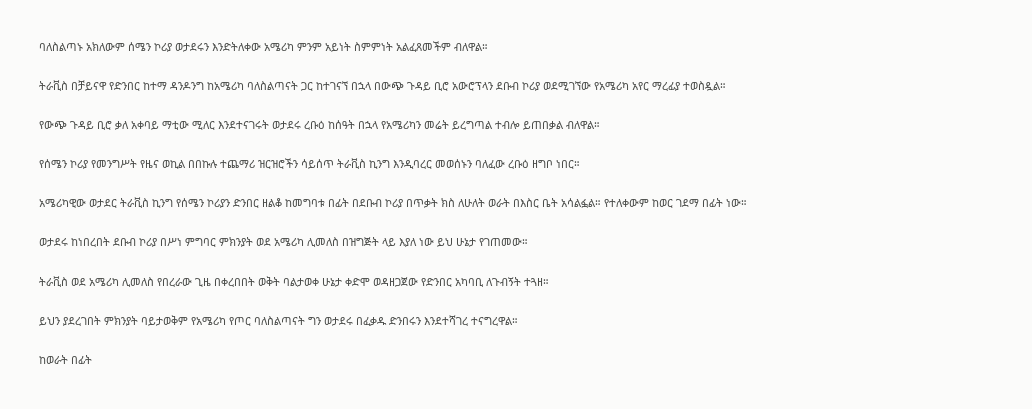ባለስልጣኑ አክለውም ሰሜን ኮሪያ ወታደሩን እንድትለቀው አሜሪካ ምንም አይነት ስምምነት አልፈጸመችም ብለዋል።

ትራቪስ በቻይናዋ የድንበር ከተማ ዳንዶንግ ከአሜሪካ ባለስልጣናት ጋር ከተገናኘ በኋላ በውጭ ጉዳይ ቢሮ አውሮፕላን ደቡብ ኮሪያ ወደሚገኘው የአሜሪካ አየር ማረፊያ ተወስዷል።

የውጭ ጉዳይ ቢሮ ቃለ አቀባይ ማቲው ሚለር እንደተናገሩት ወታደሩ ረቡዕ ከሰዓት በኋላ የአሜሪካን መሬት ይረግጣል ተብሎ ይጠበቃል ብለዋል።

የሰሜን ኮሪያ የመንግሥት የዜና ወኪል በበኩሉ ተጨማሪ ዝርዝሮችን ሳይሰጥ ትራቪስ ኪንግ እንዲባረር መወሰኑን ባለፈው ረቡዕ ዘግቦ ነበር።

አሜሪካዊው ወታደር ትራቪስ ኪንግ የሰሜን ኮሪያን ድንበር ዘልቆ ከመግባቱ በፊት በደቡብ ኮሪያ በጥቃት ክስ ለሁለት ወራት በእስር ቤት አሳልፏል። የተለቀውም ከወር ገደማ በፊት ነው።

ወታደሩ ከነበረበት ደቡብ ኮሪያ በሥነ ምግባር ምክንያት ወደ አሜሪካ ሊመለስ በዝግጅት ላይ እያለ ነው ይህ ሁኔታ የገጠመው።

ትራቪስ ወደ አሜሪካ ሊመለስ የበረራው ጊዜ በቀረበበት ወቅት ባልታወቀ ሁኔታ ቀድሞ ወዳዘጋጀው የድንበር አካባቢ ለጉብኝት ተጓዘ።

ይህን ያደረገበት ምክንያት ባይታወቅም የአሜሪካ የጦር ባለስልጣናት ግን ወታደሩ በፈቃዱ ድንበሩን እንደተሻገረ ተናግረዋል።

ከወራት በፊት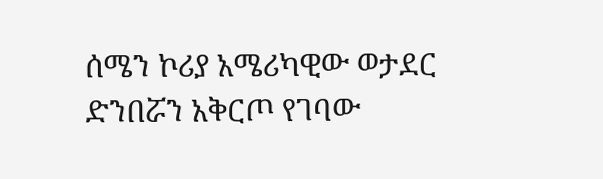ሰሜን ኮሪያ አሜሪካዊው ወታደር ድንበሯን አቅርጦ የገባው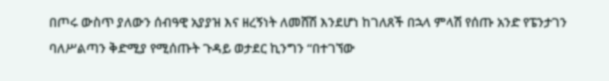በጦሩ ውስጥ ያለውን ሰብዓዊ አያያዝ እና ዘረኝነት ለመሸሽ እንደሆነ ከገለጸች በኋላ ምላሽ የሰጡ አንድ የፔንታገን ባለሥልጣን ቅድሚያ የሚሰጡት ጉዳይ ወታደር ኪንግን “በተገኘው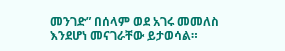መንገድ” በሰላም ወደ አገሩ መመለስ እንደሆነ መናገራቸው ይታወሳል።